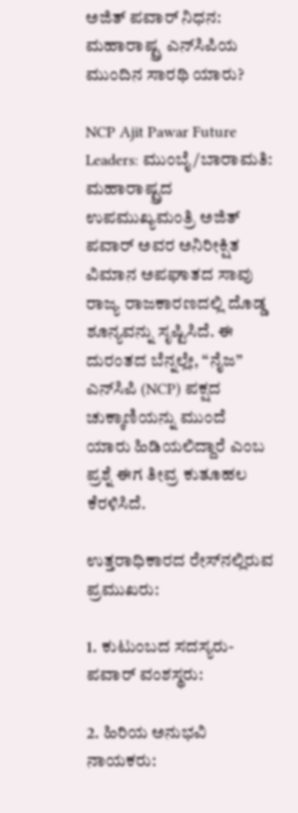ಅಜಿತ್ ಪವಾರ್ ನಿಧನ: ಮಹಾರಾಷ್ಟ್ರ ಎನ್‌ಸಿಪಿಯ ಮುಂದಿನ ಸಾರಥಿ ಯಾರು?

NCP Ajit Pawar Future Leaders: ಮುಂಬೈ/ಬಾರಾಮತಿ: ಮಹಾರಾಷ್ಟ್ರದ ಉಪಮುಖ್ಯಮಂತ್ರಿ ಅಜಿತ್ ಪವಾರ್ ಅವರ ಅನಿರೀಕ್ಷಿತ ವಿಮಾನ ಅಪಘಾತದ ಸಾವು ರಾಜ್ಯ ರಾಜಕಾರಣದಲ್ಲಿ ದೊಡ್ಡ ಶೂನ್ಯವನ್ನು ಸೃಷ್ಟಿಸಿದೆ. ಈ ದುರಂತದ ಬೆನ್ನಲ್ಲೇ, “ನೈಜ” ಎನ್‌ಸಿಪಿ (NCP) ಪಕ್ಷದ ಚುಕ್ಕಾಣಿಯನ್ನು ಮುಂದೆ ಯಾರು ಹಿಡಿಯಲಿದ್ದಾರೆ ಎಂಬ ಪ್ರಶ್ನೆ ಈಗ ತೀವ್ರ ಕುತೂಹಲ ಕೆರಳಿಸಿದೆ.

ಉತ್ತರಾಧಿಕಾರದ ರೇಸ್‌ನಲ್ಲಿರುವ ಪ್ರಮುಖರು:

1. ಕುಟುಂಬದ ಸದಸ್ಯರು- ಪವಾರ್ ವಂಶಸ್ಥರು:

2. ಹಿರಿಯ ಅನುಭವಿ ನಾಯಕರು: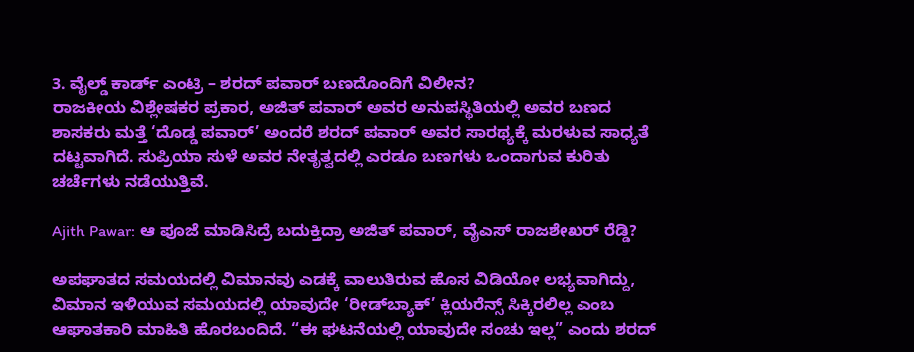3. ವೈಲ್ಡ್ ಕಾರ್ಡ್ ಎಂಟ್ರಿ – ಶರದ್ ಪವಾರ್ ಬಣದೊಂದಿಗೆ ವಿಲೀನ?
ರಾಜಕೀಯ ವಿಶ್ಲೇಷಕರ ಪ್ರಕಾರ, ಅಜಿತ್ ಪವಾರ್ ಅವರ ಅನುಪಸ್ಥಿತಿಯಲ್ಲಿ ಅವರ ಬಣದ ಶಾಸಕರು ಮತ್ತೆ ‘ದೊಡ್ಡ ಪವಾರ್’ ಅಂದರೆ ಶರದ್ ಪವಾರ್ ಅವರ ಸಾರಥ್ಯಕ್ಕೆ ಮರಳುವ ಸಾಧ್ಯತೆ ದಟ್ಟವಾಗಿದೆ. ಸುಪ್ರಿಯಾ ಸುಳೆ ಅವರ ನೇತೃತ್ವದಲ್ಲಿ ಎರಡೂ ಬಣಗಳು ಒಂದಾಗುವ ಕುರಿತು ಚರ್ಚೆಗಳು ನಡೆಯುತ್ತಿವೆ.

Ajith Pawar: ಆ ಪೂಜೆ ಮಾಡಿಸಿದ್ರೆ ಬದುಕ್ತಿದ್ರಾ ಅಜಿತ್ ಪವಾರ್, ವೈಎಸ್ ರಾಜಶೇಖರ್ ರೆಡ್ಡಿ?

ಅಪಘಾತದ ಸಮಯದಲ್ಲಿ ವಿಮಾನವು ಎಡಕ್ಕೆ ವಾಲುತಿರುವ ಹೊಸ ವಿಡಿಯೋ ಲಭ್ಯವಾಗಿದ್ದು, ವಿಮಾನ ಇಳಿಯುವ ಸಮಯದಲ್ಲಿ ಯಾವುದೇ ‘ರೀಡ್‌ಬ್ಯಾಕ್’ ಕ್ಲಿಯರೆನ್ಸ್ ಸಿಕ್ಕಿರಲಿಲ್ಲ ಎಂಬ ಆಘಾತಕಾರಿ ಮಾಹಿತಿ ಹೊರಬಂದಿದೆ. “ಈ ಘಟನೆಯಲ್ಲಿ ಯಾವುದೇ ಸಂಚು ಇಲ್ಲ” ಎಂದು ಶರದ್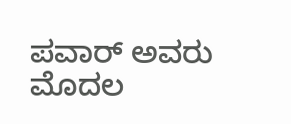ಪವಾರ್ ಅವರು ಮೊದಲ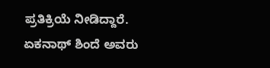ಪ್ರತಿಕ್ರಿಯೆ ನೀಡಿದ್ದಾರೆ. ಏಕನಾಥ್ ಶಿಂದೆ ಅವರು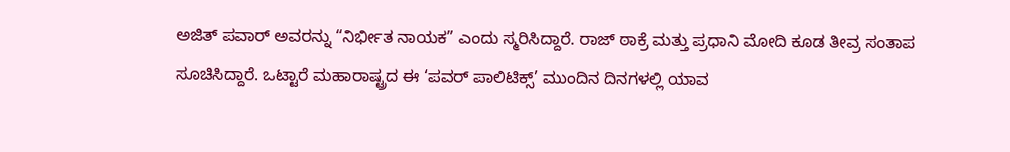ಅಜಿತ್ ಪವಾರ್ ಅವರನ್ನು “ನಿರ್ಭೀತ ನಾಯಕ” ಎಂದು ಸ್ಮರಿಸಿದ್ದಾರೆ. ರಾಜ್ ಠಾಕ್ರೆ ಮತ್ತು ಪ್ರಧಾನಿ ಮೋದಿ ಕೂಡ ತೀವ್ರ ಸಂತಾಪ ಸೂಚಿಸಿದ್ದಾರೆ. ಒಟ್ಟಾರೆ ಮಹಾರಾಷ್ಟ್ರದ ಈ ‘ಪವರ್ ಪಾಲಿಟಿಕ್ಸ್’ ಮುಂದಿನ ದಿನಗಳಲ್ಲಿ ಯಾವ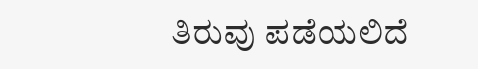ತಿರುವು ಪಡೆಯಲಿದೆ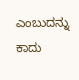ಎಂಬುದನ್ನು ಕಾದು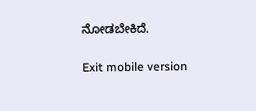ನೋಡಬೇಕಿದೆ.

Exit mobile version